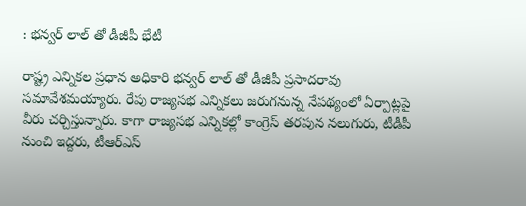: భన్వర్ లాల్ తో డీజీపీ భేటీ

రాష్ట్ర ఎన్నికల ప్రధాన అధికారి భన్వర్ లాల్ తో డీజీపీ ప్రసాదరావు సమావేశమయ్యారు. రేపు రాజ్యసభ ఎన్నికలు జరుగనున్న నేపథ్యంలో ఏర్పాట్లపై వీరు చర్చిస్తున్నారు. కాగా రాజ్యసభ ఎన్నికల్లో కాంగ్రెస్ తరపున నలుగురు, టీడీపీ నుంచి ఇద్దరు, టీఆర్ఎస్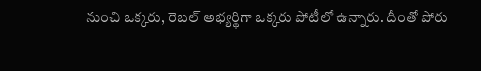నుంచి ఒక్కరు, రెబల్ అభ్యర్థిగా ఒక్కరు పోటీలో ఉన్నారు. దీంతో పోరు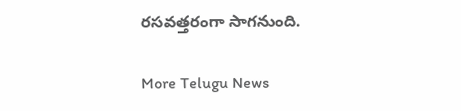రసవత్తరంగా సాగనుంది.

More Telugu News